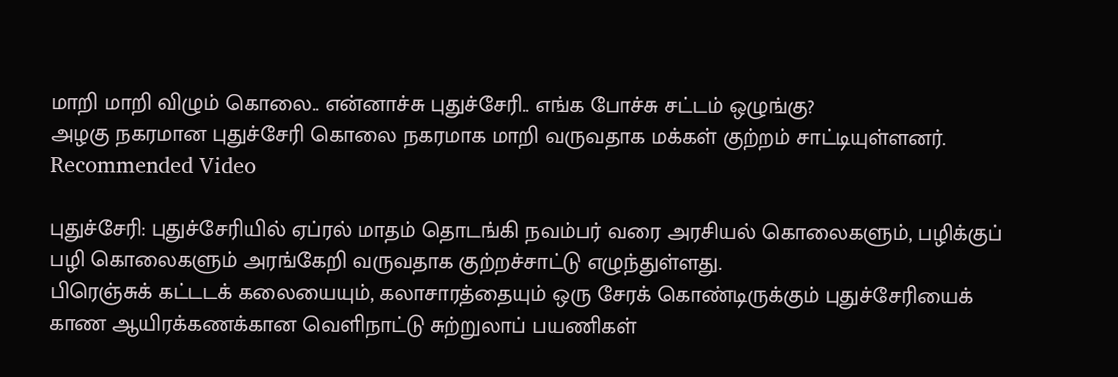மாறி மாறி விழும் கொலை.. என்னாச்சு புதுச்சேரி.. எங்க போச்சு சட்டம் ஒழுங்கு?
அழகு நகரமான புதுச்சேரி கொலை நகரமாக மாறி வருவதாக மக்கள் குற்றம் சாட்டியுள்ளனர்.
Recommended Video

புதுச்சேரி: புதுச்சேரியில் ஏப்ரல் மாதம் தொடங்கி நவம்பர் வரை அரசியல் கொலைகளும், பழிக்குப் பழி கொலைகளும் அரங்கேறி வருவதாக குற்றச்சாட்டு எழுந்துள்ளது.
பிரெஞ்சுக் கட்டடக் கலையையும், கலாசாரத்தையும் ஒரு சேரக் கொண்டிருக்கும் புதுச்சேரியைக் காண ஆயிரக்கணக்கான வெளிநாட்டு சுற்றுலாப் பயணிகள்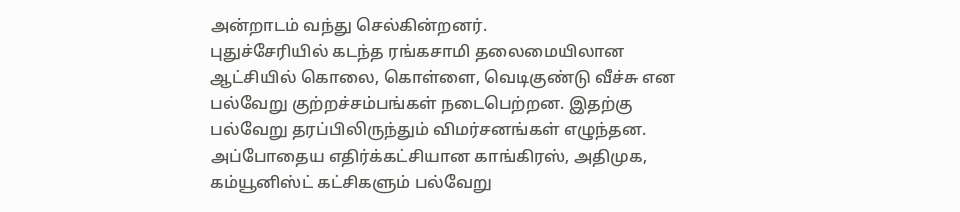அன்றாடம் வந்து செல்கின்றனர்.
புதுச்சேரியில் கடந்த ரங்கசாமி தலைமையிலான ஆட்சியில் கொலை, கொள்ளை, வெடிகுண்டு வீச்சு என பல்வேறு குற்றச்சம்பங்கள் நடைபெற்றன. இதற்கு பல்வேறு தரப்பிலிருந்தும் விமர்சனங்கள் எழுந்தன.
அப்போதைய எதிர்க்கட்சியான காங்கிரஸ், அதிமுக, கம்யூனிஸ்ட் கட்சிகளும் பல்வேறு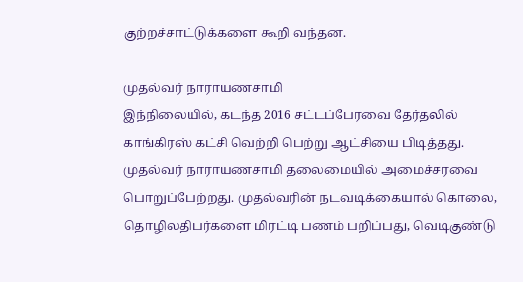குற்றச்சாட்டுக்களை கூறி வந்தன.

முதல்வர் நாராயணசாமி
இந்நிலையில், கடந்த 2016 சட்டப்பேரவை தேர்தலில் காங்கிரஸ் கட்சி வெற்றி பெற்று ஆட்சியை பிடித்தது. முதல்வர் நாராயணசாமி தலைமையில் அமைச்சரவை பொறுப்பேற்றது. முதல்வரின் நடவடிக்கையால் கொலை, தொழிலதிபர்களை மிரட்டி பணம் பறிப்பது, வெடிகுண்டு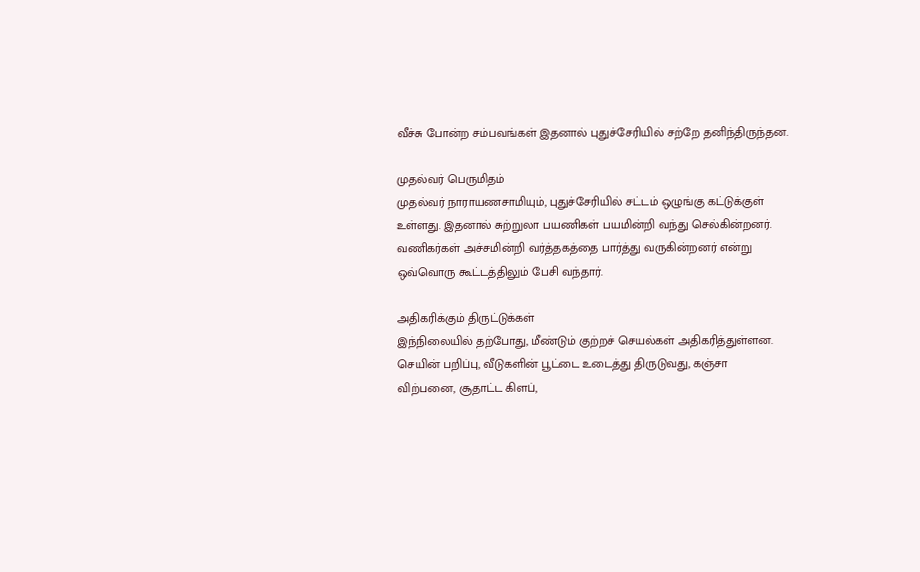வீச்சு போன்ற சம்பவங்கள் இதனால் புதுச்சேரியில் சற்றே தனிந்திருந்தன.

முதல்வர் பெருமிதம்
முதல்வர் நாராயணசாமியும், புதுச்சேரியில் சட்டம் ஒழுங்கு கட்டுக்குள் உள்ளது. இதனால் சுற்றுலா பயணிகள் பயமின்றி வந்து செல்கின்றனர். வணிகர்கள் அச்சமின்றி வர்த்தகத்தை பார்த்து வருகின்றனர் என்று ஒவ்வொரு கூட்டத்திலும் பேசி வந்தார்.

அதிகரிக்கும் திருட்டுக்கள்
இந்நிலையில் தற்போது, மீண்டும் குற்றச் செயல்கள் அதிகரித்துள்ளன. செயின் பறிப்பு, வீடுகளின் பூட்டை உடைத்து திருடுவது, கஞ்சா விற்பனை, சூதாட்ட கிளப்,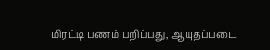மிரட்டி பணம் பறிப்பது, ஆயுதப்படை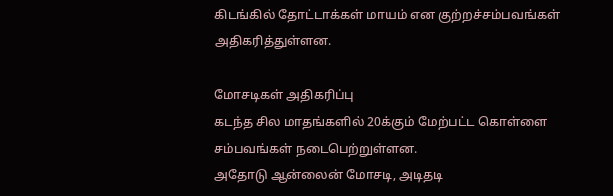கிடங்கில் தோட்டாக்கள் மாயம் என குற்றச்சம்பவங்கள் அதிகரித்துள்ளன.

மோசடிகள் அதிகரிப்பு
கடந்த சில மாதங்களில் 20க்கும் மேற்பட்ட கொள்ளை சம்பவங்கள் நடைபெற்றுள்ளன.
அதோடு ஆன்லைன் மோசடி, அடிதடி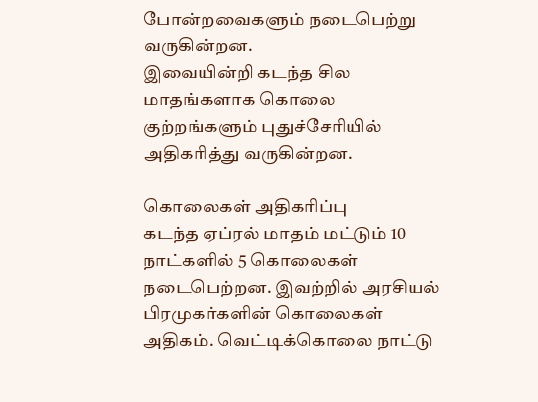போன்றவைகளும் நடைபெற்று வருகின்றன.
இவையின்றி கடந்த சில மாதங்களாக கொலை குற்றங்களும் புதுச்சேரியில் அதிகரித்து வருகின்றன.

கொலைகள் அதிகரிப்பு
கடந்த ஏப்ரல் மாதம் மட்டும் 10 நாட்களில் 5 கொலைகள் நடைபெற்றன. இவற்றில் அரசியல் பிரமுகர்களின் கொலைகள் அதிகம். வெட்டிக்கொலை நாட்டு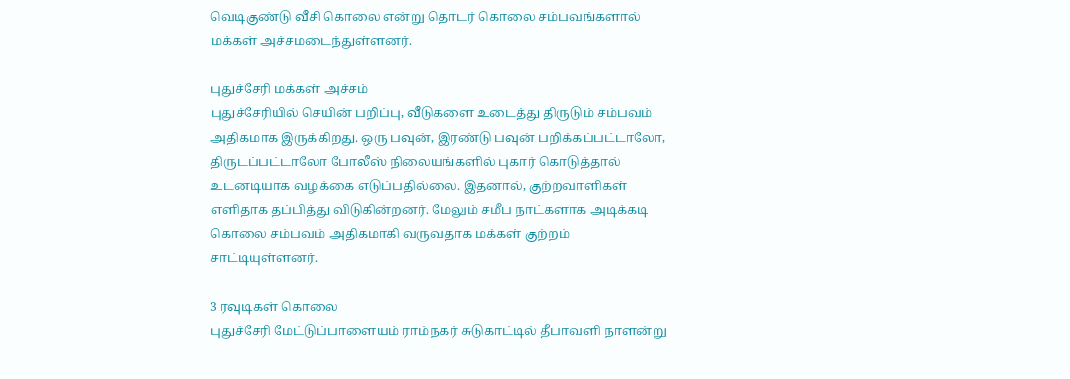வெடிகுண்டு வீசி கொலை என்று தொடர் கொலை சம்பவங்களால் மக்கள் அச்சமடைந்துள்ளனர்.

புதுச்சேரி மக்கள் அச்சம்
புதுச்சேரியில் செயின் பறிப்பு, வீடுகளை உடைத்து திருடும் சம்பவம் அதிகமாக இருக்கிறது. ஒரு பவுன், இரண்டு பவுன் பறிக்கப்பட்டாலோ, திருடப்பட்டாலோ போலீஸ் நிலையங்களில் புகார் கொடுத்தால் உடனடியாக வழக்கை எடுப்பதில்லை. இதனால், குற்றவாளிகள் எளிதாக தப்பித்து விடுகின்றனர். மேலும் சமீப நாட்களாக அடிக்கடி கொலை சம்பவம் அதிகமாகி வருவதாக மக்கள் குற்றம் சாட்டியுள்ளனர்.

3 ரவுடிகள் கொலை
புதுச்சேரி மேட்டுப்பாளையம் ராம்நகர் சுடுகாட்டில் தீபாவளி நாளன்று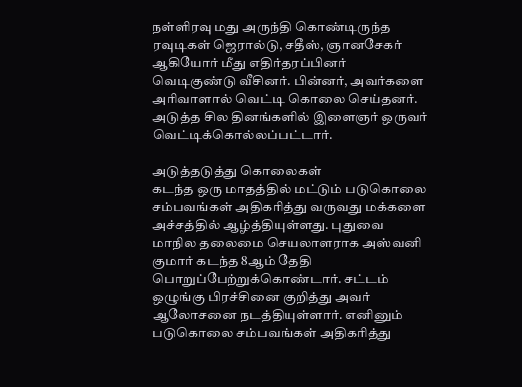நள்ளிரவு மது அருந்தி கொண்டிருந்த ரவுடிகள் ஜெரால்டு, சதீஸ், ஞானசேகர் ஆகியோர் மீது எதிர்தரப்பினர் வெடிகுண்டு வீசினர். பின்னர், அவர்களை அரிவாளால் வெட்டி கொலை செய்தனர். அடுத்த சில தினங்களில் இளைஞர் ஒருவர் வெட்டிக்கொல்லப்பட்டார்.

அடுத்தடுத்து கொலைகள்
கடந்த ஒரு மாதத்தில் மட்டும் படுகொலை சம்பவங்கள் அதிகரித்து வருவது மக்களை அச்சத்தில் ஆழ்த்தியுள்ளது. புதுவை மாநில தலைமை செயலாளராக அஸ்வனி குமார் கடந்த 8ஆம் தேதி பொறுப்பேற்றுக்கொண்டார். சட்டம் ஒழுங்கு பிரச்சினை குறித்து அவர் ஆலோசனை நடத்தியுள்ளார். எனினும் படுகொலை சம்பவங்கள் அதிகரித்து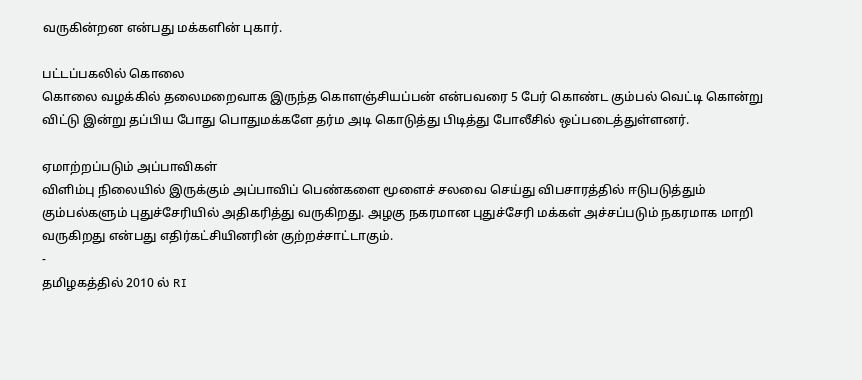வருகின்றன என்பது மக்களின் புகார்.

பட்டப்பகலில் கொலை
கொலை வழக்கில் தலைமறைவாக இருந்த கொளஞ்சியப்பன் என்பவரை 5 பேர் கொண்ட கும்பல் வெட்டி கொன்று விட்டு இன்று தப்பிய போது பொதுமக்களே தர்ம அடி கொடுத்து பிடித்து போலீசில் ஒப்படைத்துள்ளனர்.

ஏமாற்றப்படும் அப்பாவிகள்
விளிம்பு நிலையில் இருக்கும் அப்பாவிப் பெண்களை மூளைச் சலவை செய்து விபசாரத்தில் ஈடுபடுத்தும் கும்பல்களும் புதுச்சேரியில் அதிகரித்து வருகிறது. அழகு நகரமான புதுச்சேரி மக்கள் அச்சப்படும் நகரமாக மாறி வருகிறது என்பது எதிர்கட்சியினரின் குற்றச்சாட்டாகும்.
-
தமிழகத்தில் 2010 ல் RI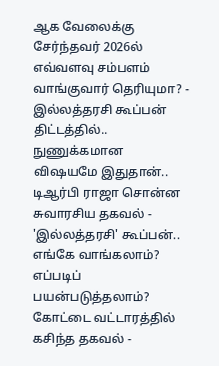ஆக வேலைக்கு சேர்ந்தவர் 2026ல் எவ்வளவு சம்பளம் வாங்குவார் தெரியுமா? -
இல்லத்தரசி கூப்பன் திட்டத்தில்.. நுணுக்கமான விஷயமே இதுதான்.. டிஆர்பி ராஜா சொன்ன சுவாரசிய தகவல் -
'இல்லத்தரசி' கூப்பன்.. எங்கே வாங்கலாம்? எப்படிப் பயன்படுத்தலாம்? கோட்டை வட்டாரத்தில் கசிந்த தகவல் -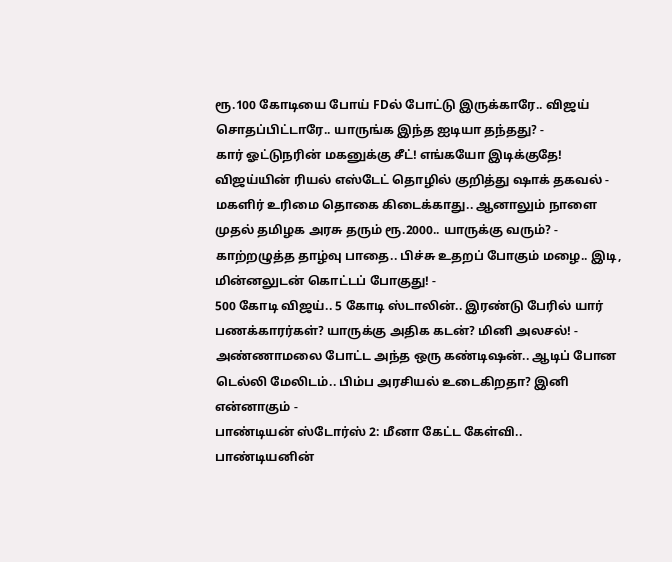ரூ.100 கோடியை போய் FDல் போட்டு இருக்காரே.. விஜய் சொதப்பிட்டாரே.. யாருங்க இந்த ஐடியா தந்தது? -
கார் ஓட்டுநரின் மகனுக்கு சீட்! எங்கயோ இடிக்குதே! விஜய்யின் ரியல் எஸ்டேட் தொழில் குறித்து ஷாக் தகவல் -
மகளிர் உரிமை தொகை கிடைக்காது.. ஆனாலும் நாளை முதல் தமிழக அரசு தரும் ரூ.2000.. யாருக்கு வரும்? -
காற்றழுத்த தாழ்வு பாதை.. பிச்சு உதறப் போகும் மழை.. இடி, மின்னலுடன் கொட்டப் போகுது! -
500 கோடி விஜய்.. 5 கோடி ஸ்டாலின்.. இரண்டு பேரில் யார் பணக்காரர்கள்? யாருக்கு அதிக கடன்? மினி அலசல்! -
அண்ணாமலை போட்ட அந்த ஒரு கண்டிஷன்.. ஆடிப் போன டெல்லி மேலிடம்.. பிம்ப அரசியல் உடைகிறதா? இனி என்னாகும் -
பாண்டியன் ஸ்டோர்ஸ் 2: மீனா கேட்ட கேள்வி.. பாண்டியனின்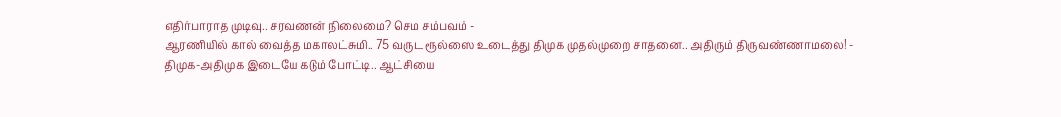எதிர்பாராத முடிவு.. சரவணன் நிலைமை? செம சம்பவம் -
ஆரணியில் கால் வைத்த மகாலட்சுமி.. 75 வருட ரூல்ஸை உடைத்து திமுக முதல்முறை சாதனை.. அதிரும் திருவண்ணாமலை! -
திமுக-அதிமுக இடையே கடும் போட்டி.. ஆட்சியை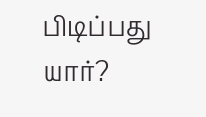பிடிப்பது யார்?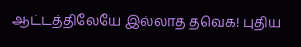ஆட்டத்திலேயே இல்லாத தவெக! புதிய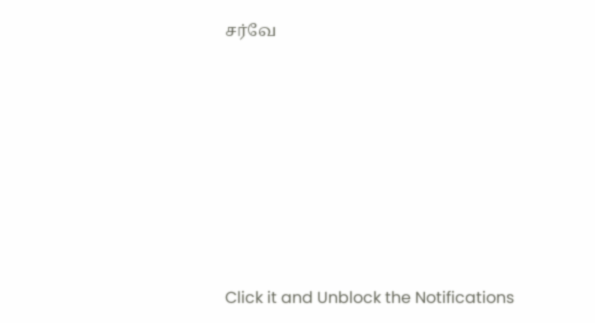சர்வே












Click it and Unblock the Notifications